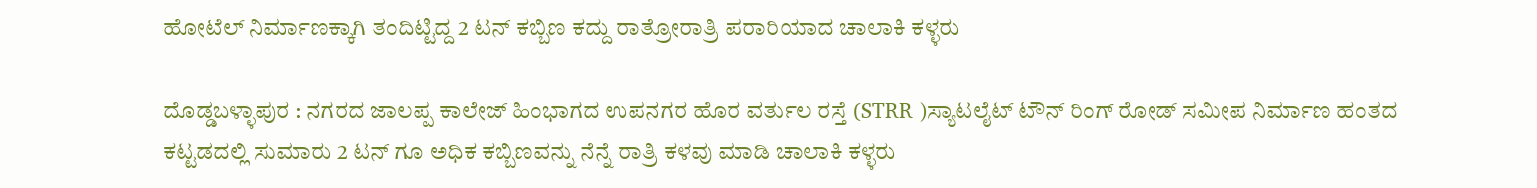ಹೋಟೆಲ್ ನಿರ್ಮಾಣಕ್ಕಾಗಿ ತಂದಿಟ್ಟಿದ್ದ 2 ಟನ್ ಕಬ್ಬಿಣ ಕದ್ದು ರಾತ್ರೋರಾತ್ರಿ ಪರಾರಿಯಾದ ಚಾಲಾಕಿ ಕಳ್ಳರು

ದೊಡ್ಡಬಳ್ಳಾಪುರ : ನಗರದ ಜಾಲಪ್ಪ ಕಾಲೇಜ್ ಹಿಂಭಾಗದ ಉಪನಗರ ಹೊರ ವರ್ತುಲ ರಸ್ತೆ (STRR )ಸ್ಯಾಟಲೈಟ್ ಟೌನ್ ರಿಂಗ್ ರೋಡ್ ಸಮೀಪ ನಿರ್ಮಾಣ ಹಂತದ ಕಟ್ಟಡದಲ್ಲಿ ಸುಮಾರು 2 ಟನ್ ಗೂ ಅಧಿಕ ಕಬ್ಬಿಣವನ್ನು ನೆನ್ನೆ ರಾತ್ರಿ ಕಳವು ಮಾಡಿ ಚಾಲಾಕಿ ಕಳ್ಳರು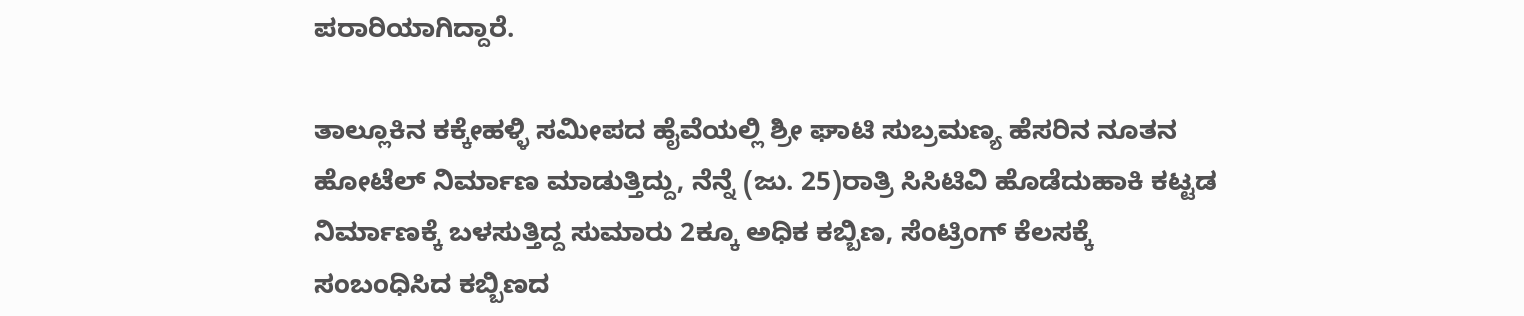ಪರಾರಿಯಾಗಿದ್ದಾರೆ.

ತಾಲ್ಲೂಕಿನ ಕಕ್ಕೇಹಳ್ಳಿ ಸಮೀಪದ ಹೈವೆಯಲ್ಲಿ ಶ್ರೀ ಘಾಟಿ ಸುಬ್ರಮಣ್ಯ ಹೆಸರಿನ ನೂತನ ಹೋಟೆಲ್ ನಿರ್ಮಾಣ ಮಾಡುತ್ತಿದ್ದು, ನೆನ್ನೆ (ಜು. 25)ರಾತ್ರಿ ಸಿಸಿಟಿವಿ ಹೊಡೆದುಹಾಕಿ ಕಟ್ಟಡ ನಿರ್ಮಾಣಕ್ಕೆ ಬಳಸುತ್ತಿದ್ದ ಸುಮಾರು 2ಕ್ಕೂ ಅಧಿಕ ಕಬ್ಬಿಣ, ಸೆಂಟ್ರಿಂಗ್ ಕೆಲಸಕ್ಕೆ ಸಂಬಂಧಿಸಿದ ಕಬ್ಬಿಣದ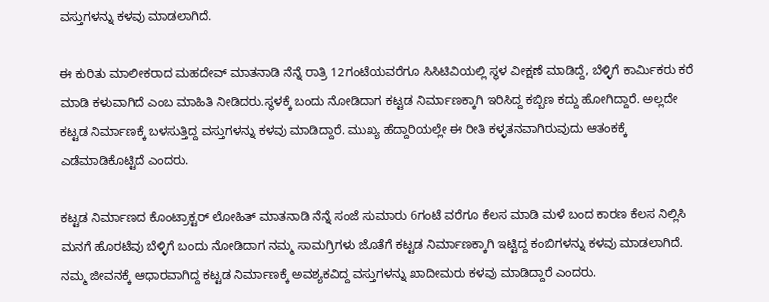ವಸ್ತುಗಳನ್ನು ಕಳವು ಮಾಡಲಾಗಿದೆ.

ಈ ಕುರಿತು ಮಾಲೀಕರಾದ ಮಹದೇವ್ ಮಾತನಾಡಿ ನೆನ್ನೆ ರಾತ್ರಿ 12ಗಂಟೆಯವರೆಗೂ ಸಿಸಿಟಿವಿಯಲ್ಲಿ ಸ್ಥಳ ವೀಕ್ಷಣೆ ಮಾಡಿದ್ದೆ, ಬೆಳ್ಳಿಗೆ ಕಾರ್ಮಿಕರು ಕರೆ ಮಾಡಿ ಕಳುವಾಗಿದೆ ಎಂಬ ಮಾಹಿತಿ ನೀಡಿದರು.ಸ್ಥಳಕ್ಕೆ ಬಂದು ನೋಡಿದಾಗ ಕಟ್ಟಡ ನಿರ್ಮಾಣಕ್ಕಾಗಿ ಇರಿಸಿದ್ದ ಕಬ್ಬಿಣ ಕದ್ದು ಹೋಗಿದ್ದಾರೆ. ಅಲ್ಲದೇ ಕಟ್ಟಡ ನಿರ್ಮಾಣಕ್ಕೆ ಬಳಸುತ್ತಿದ್ದ ವಸ್ತುಗಳನ್ನು ಕಳವು ಮಾಡಿದ್ದಾರೆ. ಮುಖ್ಯ ಹೆದ್ದಾರಿಯಲ್ಲೇ ಈ ರೀತಿ ಕಳ್ಳತನವಾಗಿರುವುದು ಆತಂಕಕ್ಕೆ ಎಡೆಮಾಡಿಕೊಟ್ಟಿದೆ ಎಂದರು.

ಕಟ್ಟಡ ನಿರ್ಮಾಣದ ಕೊಂಟ್ರಾಕ್ಟರ್ ಲೋಹಿತ್ ಮಾತನಾಡಿ ನೆನ್ನೆ ಸಂಜೆ ಸುಮಾರು 6ಗಂಟೆ ವರೆಗೂ ಕೆಲಸ ಮಾಡಿ ಮಳೆ ಬಂದ ಕಾರಣ ಕೆಲಸ ನಿಲ್ಲಿಸಿ ಮನಗೆ ಹೊರಟೆವು ಬೆಳ್ಳಿಗೆ ಬಂದು ನೋಡಿದಾಗ ನಮ್ಮ ಸಾಮಗ್ರಿಗಳು ಜೊತೆಗೆ ಕಟ್ಟಡ ನಿರ್ಮಾಣಕ್ಕಾಗಿ ಇಟ್ಟಿದ್ದ ಕಂಬಿಗಳನ್ನು ಕಳವು ಮಾಡಲಾಗಿದೆ. ನಮ್ಮ ಜೀವನಕ್ಕೆ ಆಧಾರವಾಗಿದ್ದ ಕಟ್ಟಡ ನಿರ್ಮಾಣಕ್ಕೆ ಅವಶ್ಯಕವಿದ್ದ ವಸ್ತುಗಳನ್ನು ಖಾದೀಮರು ಕಳವು ಮಾಡಿದ್ದಾರೆ ಎಂದರು.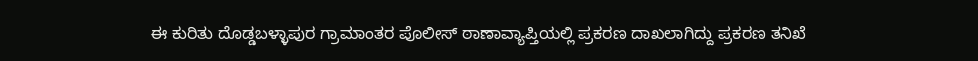ಈ ಕುರಿತು ದೊಡ್ಡಬಳ್ಳಾಪುರ ಗ್ರಾಮಾಂತರ ಪೊಲೀಸ್ ಠಾಣಾವ್ಯಾಪ್ತಿಯಲ್ಲಿ ಪ್ರಕರಣ ದಾಖಲಾಗಿದ್ದು ಪ್ರಕರಣ ತನಿಖೆ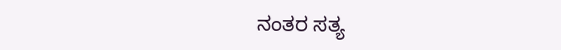ನಂತರ ಸತ್ಯ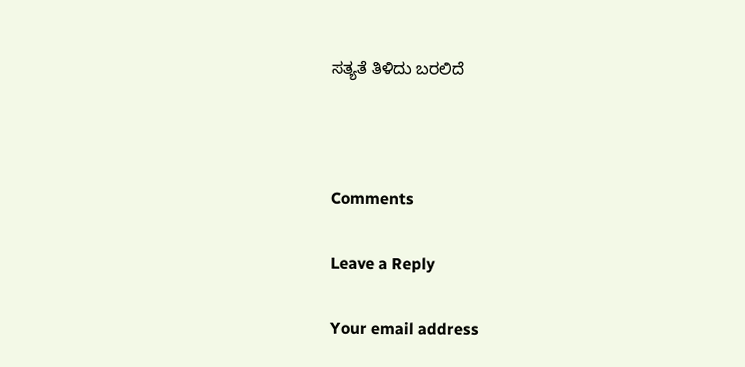ಸತ್ಯತೆ ತಿಳಿದು ಬರಲಿದೆ



Comments

Leave a Reply

Your email address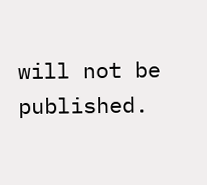will not be published.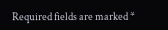Required fields are marked *